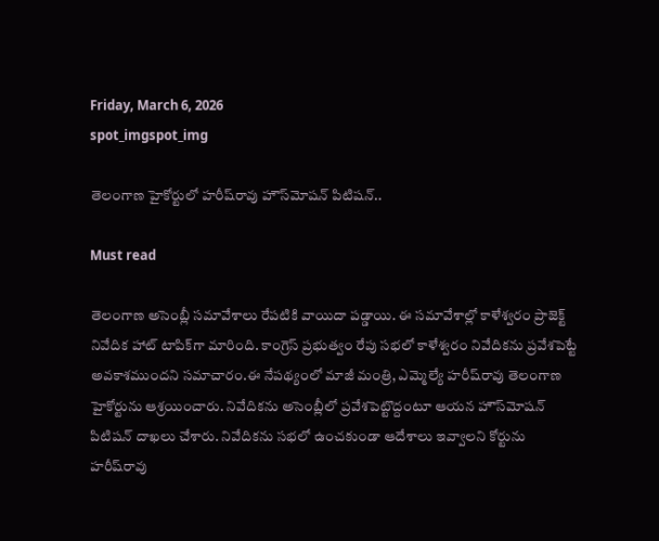Friday, March 6, 2026
spot_imgspot_img

తెలంగాణ హైకోర్టులో హరీష్‌రావు హౌస్‌మోషన్‌ పిటిషన్‌..

Must read

తెలంగాణ అసెంబ్లీ సమావేశాలు రేపటికి వాయిదా పడ్డాయి. ఈ సమావేశాల్లో కాళేశ్వరం ప్రాజెక్ట్ నివేదిక హాట్ టాపిక్‌గా మారింది. కాంగ్రెస్ ప్రభుత్వం రేపు సభలో కాళేశ్వరం నివేదికను ప్రవేశపెట్టే అవకాశముందని సమాచారం.ఈ నేపథ్యంలో మాజీ మంత్రి, ఎమ్మెల్యే హరీష్‌రావు తెలంగాణ హైకోర్టును ఆశ్రయించారు. నివేదికను అసెంబ్లీలో ప్రవేశపెట్టొద్దంటూ ఆయన హౌస్‌మోషన్ పిటిషన్ దాఖలు చేశారు. నివేదికను సభలో ఉంచకుండా ఆదేశాలు ఇవ్వాలని కోర్టును హరీష్‌రావు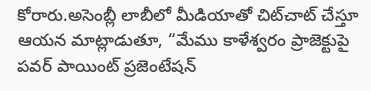కోరారు.అసెంబ్లీ లాబీలో మీడియాతో చిట్‌చాట్ చేస్తూ ఆయన మాట్లాడుతూ, “మేము కాళేశ్వరం ప్రాజెక్టుపై పవర్ పాయింట్ ప్రజెంటేషన్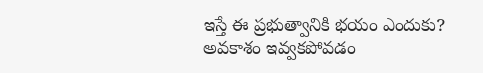ఇస్తే ఈ ప్రభుత్వానికి భయం ఎందుకు? అవకాశం ఇవ్వకపోవడం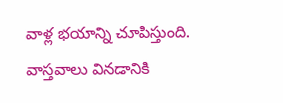వాళ్ల భయాన్ని చూపిస్తుంది. వాస్తవాలు వినడానికి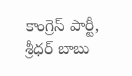కాంగ్రెస్ పార్టీ, శ్రీధర్ బాబు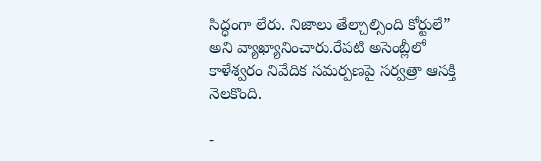సిద్ధంగా లేరు. నిజాలు తేల్చాల్సింది కోర్టులే” అని వ్యాఖ్యానించారు.రేపటి అసెంబ్లీలో కాళేశ్వరం నివేదిక సమర్పణపై సర్వత్రా ఆసక్తి నెలకొంది.

-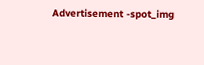Advertisement -spot_img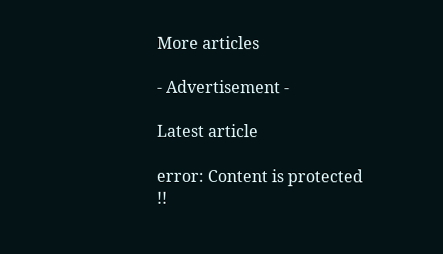More articles

- Advertisement -

Latest article

error: Content is protected !!